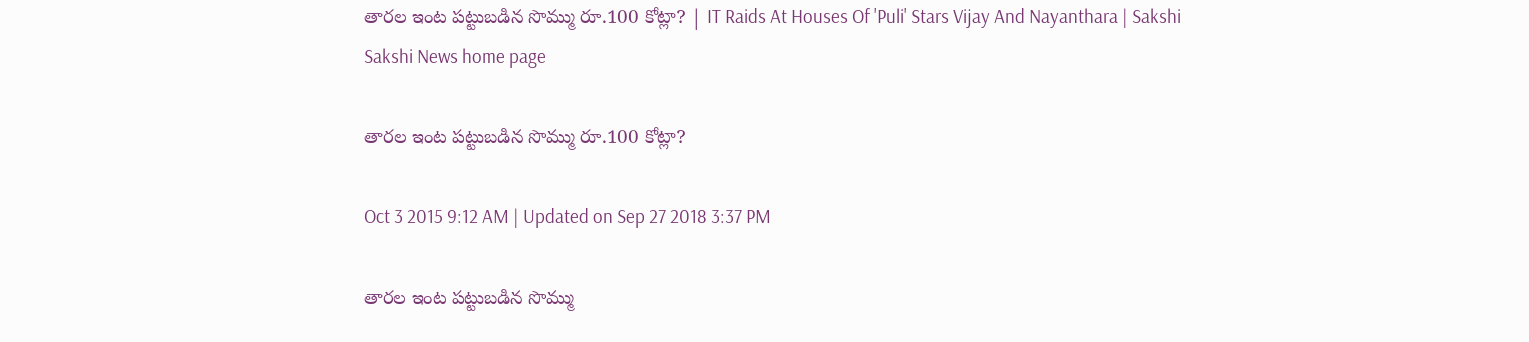తారల ఇంట పట్టుబడిన సొమ్ము రూ.100 కోట్లా? | IT Raids At Houses Of 'Puli' Stars Vijay And Nayanthara | Sakshi
Sakshi News home page

తారల ఇంట పట్టుబడిన సొమ్ము రూ.100 కోట్లా?

Oct 3 2015 9:12 AM | Updated on Sep 27 2018 3:37 PM

తారల ఇంట పట్టుబడిన సొమ్ము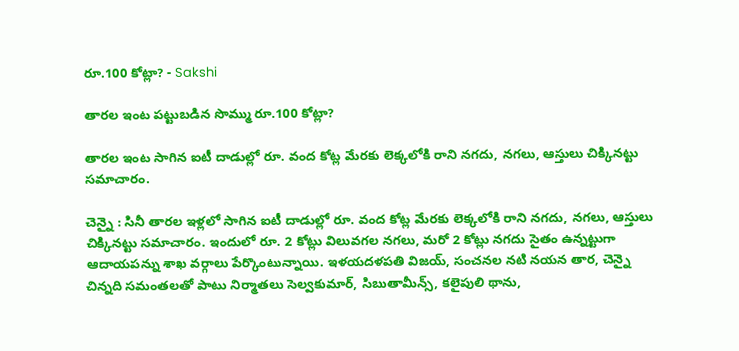రూ.100 కోట్లా? - Sakshi

తారల ఇంట పట్టుబడిన సొమ్ము రూ.100 కోట్లా?

తారల ఇంట సాగిన ఐటీ దాడుల్లో రూ. వంద కోట్ల మేరకు లెక్కలోకి రాని నగదు, నగలు, ఆస్తులు చిక్కినట్టు సమాచారం.

చెన్నై : సినీ తారల ఇళ్లలో సాగిన ఐటీ దాడుల్లో రూ. వంద కోట్ల మేరకు లెక్కలోకి రాని నగదు, నగలు, ఆస్తులు చిక్కినట్టు సమాచారం. ఇందులో రూ. 2 కోట్లు విలువగల నగలు, మరో 2 కోట్లు నగదు సైతం ఉన్నట్టుగా ఆదాయపన్ను శాఖ వర్గాలు పేర్కొంటున్నాయి. ఇళయదళపతి విజయ్, సంచనల నటి నయన తార, చెన్నై చిన్నది సమంతలతో పాటు నిర్మాతలు సెల్వకుమార్, సిబుతామీన్స్, కలైపులి థాను,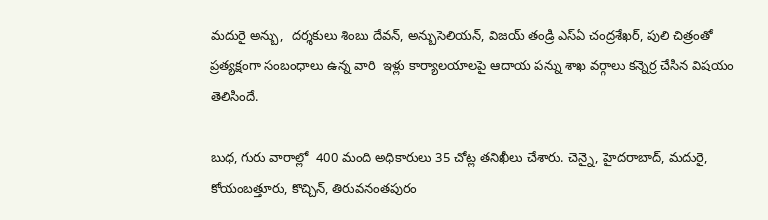మదురై అన్బు,  దర్శకులు శింబు దేవన్, అన్బుసెలియన్, విజయ్ తండ్రి ఎస్‌ఏ చంద్రశేఖర్, పులి చిత్రంతో ప్రత్యక్షంగా సంబంధాలు ఉన్న వారి  ఇళ్లు కార్యాలయాలపై ఆదాయ పన్ను శాఖ వర్గాలు కన్నెర్ర చేసిన విషయం తెలిసిందే.

బుధ, గురు వారాల్లో  400 మంది అధికారులు 35 చోట్ల తనిఖీలు చేశారు. చెన్నై, హైదరాబాద్, మదురై, కోయంబత్తూరు, కొచ్చిన్, తిరువనంతపురం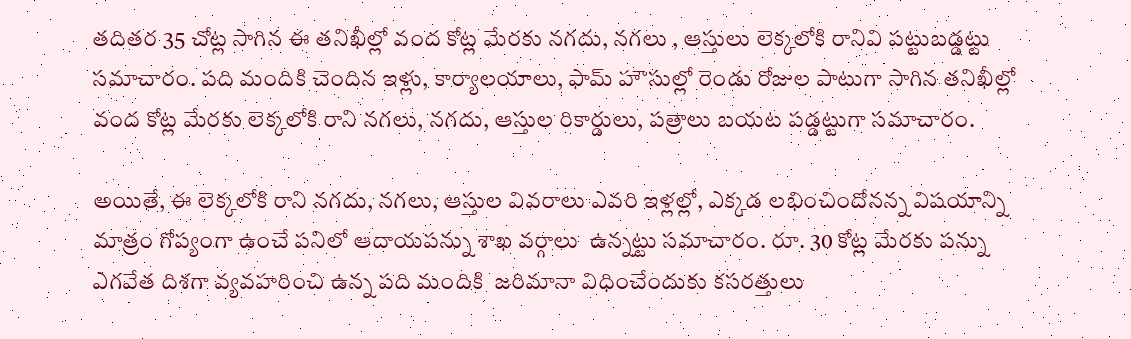తదితర 35 చోట్ల సాగిన ఈ తనిఖీల్లో వంద కోట్ల మేరకు నగదు, నగలు , ఆస్తులు లెక్కలోకి రానివి పట్టుబడ్డట్టు సమాచారం. పది మందికి చెందిన ఇళ్లు, కార్యాలయాలు, ఫామ్ హౌసుల్లో రెండు రోజుల పాటుగా సాగిన తనిఖీల్లో వంద కోట్ల మేరకు లెక్కలోకి రాని నగలు, నగదు, ఆస్తుల రికార్డులు, పత్రాలు బయట పడ్డట్టుగా సమాచారం.

అయితే, ఈ లెక్కలోకి రాని నగదు, నగలు, ఆస్తుల వివరాలు ఎవరి ఇళ్లల్లో, ఎక్కడ లభించిందోనన్న విషయాన్ని మాత్రం గోప్యంగా ఉంచే పనిలో ఆదాయపన్ను శాఖ వర్గాలు  ఉన్నట్టు సమాచారం. రూ. 30 కోట్ల మేరకు పన్ను ఎగవేత దిశగా వ్యవహరించి ఉన్న పది మందికి  జరిమానా విధించేందుకు కసరత్తులు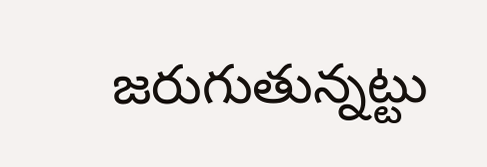జరుగుతున్నట్టు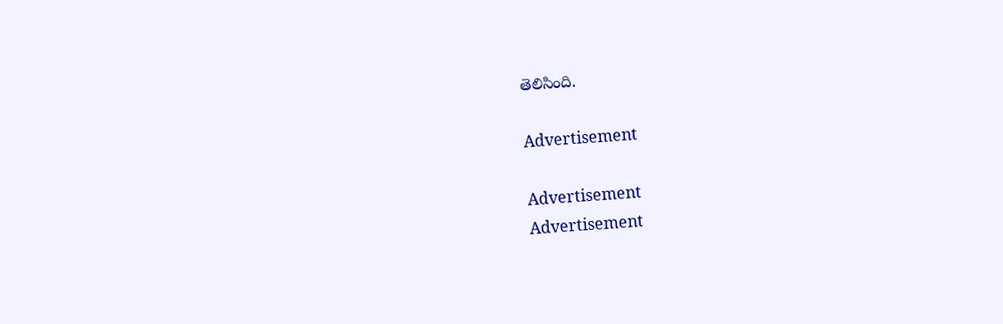తెలిసింది.

Advertisement

Advertisement
Advertisement